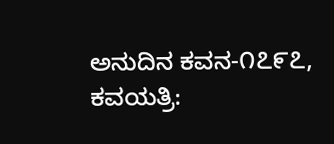ಅನುದಿನ ಕವನ-೧೭೯೭, ಕವಯತ್ರಿ: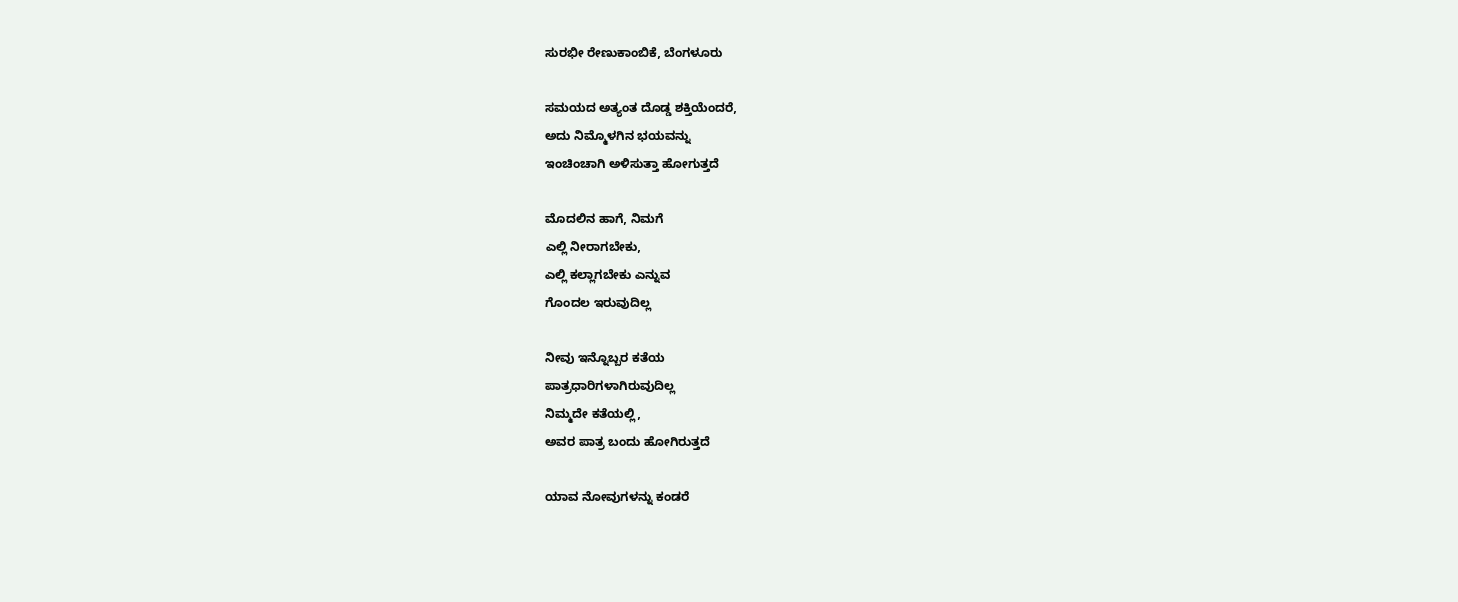ಸುರಭೀ ರೇಣುಕಾಂಬಿಕೆ, ಬೆಂಗಳೂರು

ಸಮಯದ ಅತ್ಯಂತ ದೊಡ್ಡ ಶಕ್ತಿಯೆಂದರೆ,
ಅದು ನಿಮ್ಮೊಳಗಿನ ಭಯವನ್ನು
ಇಂಚಿಂಚಾಗಿ ಅಳಿಸುತ್ತಾ ಹೋಗುತ್ತದೆ

ಮೊದಲಿನ ಹಾಗೆ, ನಿಮಗೆ
ಎಲ್ಲಿ ನೀರಾಗಬೇಕು,
ಎಲ್ಲಿ ಕಲ್ಲಾಗಬೇಕು ಎನ್ನುವ
ಗೊಂದಲ ಇರುವುದಿಲ್ಲ

ನೀವು ಇನ್ನೊಬ್ಬರ ಕತೆಯ
ಪಾತ್ರಧಾರಿಗಳಾಗಿರುವುದಿಲ್ಲ
ನಿಮ್ಮದೇ ಕತೆಯಲ್ಲಿ,
ಅವರ ಪಾತ್ರ ಬಂದು ಹೋಗಿರುತ್ತದೆ

ಯಾವ ನೋವುಗಳನ್ನು ಕಂಡರೆ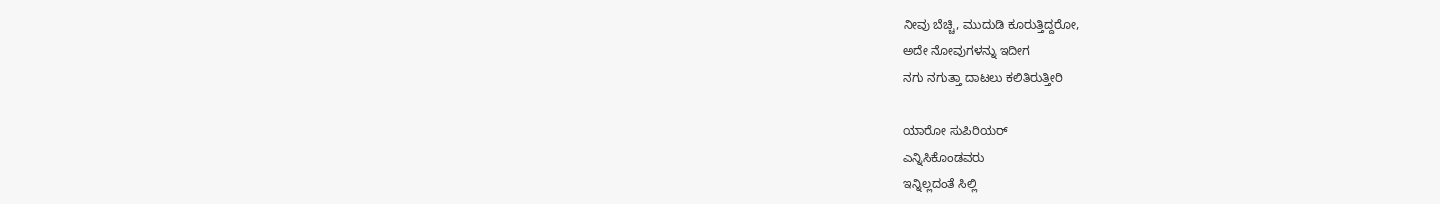ನೀವು ಬೆಚ್ಚಿ, ಮುದುಡಿ ಕೂರುತ್ತಿದ್ದರೋ,
ಅದೇ ನೋವುಗಳನ್ನು ಇದೀಗ
ನಗು ನಗುತ್ತಾ ದಾಟಲು ಕಲಿತಿರುತ್ತೀರಿ

ಯಾರೋ ಸುಪಿರಿಯರ್
ಎನ್ನಿಸಿಕೊಂಡವರು
ಇನ್ನಿಲ್ಲದಂತೆ ಸಿಲ್ಲಿ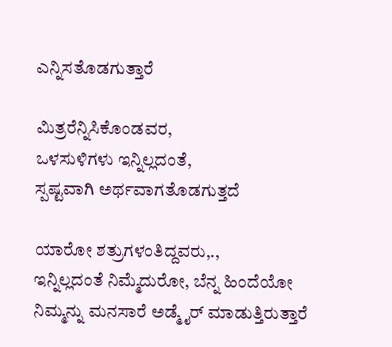ಎನ್ನಿಸತೊಡಗುತ್ತಾರೆ

ಮಿತ್ರರೆನ್ನಿಸಿಕೊಂಡವರ,
ಒಳಸುಳಿಗಳು ಇನ್ನಿಲ್ಲದಂತೆ,
ಸ್ಪಷ್ಟವಾಗಿ ಅರ್ಥವಾಗತೊಡಗುತ್ತದೆ

ಯಾರೋ ಶತ್ರುಗಳಂತಿದ್ದವರು,.,
ಇನ್ನಿಲ್ಲದಂತೆ ನಿಮ್ಮೆದುರೋ, ಬೆನ್ನ ಹಿಂದೆಯೋ
ನಿಮ್ಮನ್ನು ಮನಸಾರೆ ಅಡ್ಮೈರ್ ಮಾಡುತ್ತಿರುತ್ತಾರೆ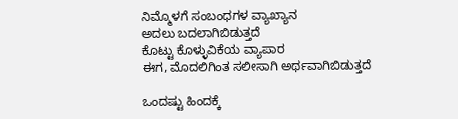ನಿಮ್ಮೊಳಗೆ ಸಂಬಂಧಗಳ ವ್ಯಾಖ್ಯಾನ
ಅದಲು ಬದಲಾಗಿಬಿಡುತ್ತದೆ
ಕೊಟ್ಟು ಕೊಳ್ಳುವಿಕೆಯ ವ್ಯಾಪಾರ
ಈಗ, ಮೊದಲಿಗಿಂತ ಸಲೀಸಾಗಿ ಅರ್ಥವಾಗಿಬಿಡುತ್ತದೆ

ಒಂದಷ್ಟು ಹಿಂದಕ್ಕೆ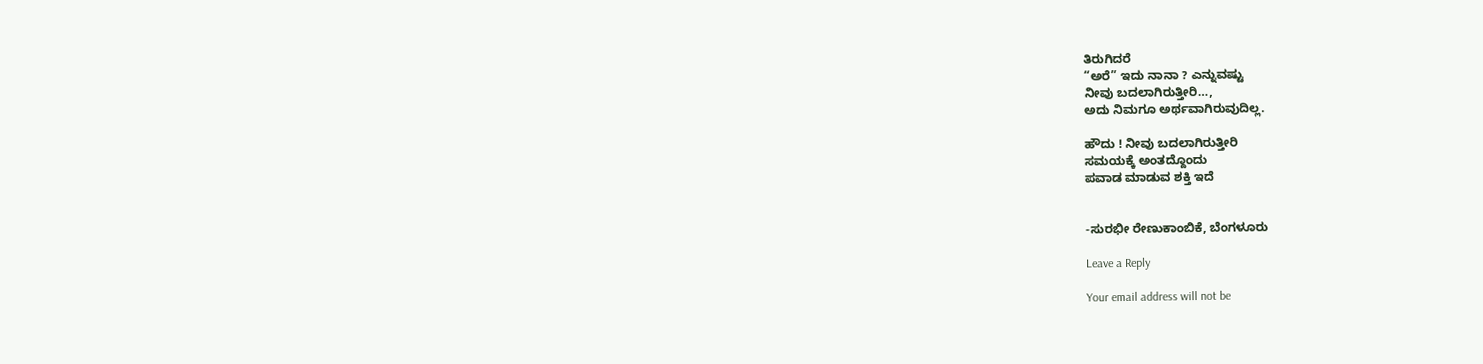ತಿರುಗಿದರೆ
“ಅರೆ” ಇದು ನಾನಾ ? ಎನ್ನುವಷ್ಟು
ನೀವು ಬದಲಾಗಿರುತ್ತೀರಿ…,
ಅದು ನಿಮಗೂ ಅರ್ಥವಾಗಿರುವುದಿಲ್ಲ.

ಹೌದು ! ನೀವು ಬದಲಾಗಿರುತ್ತೀರಿ
ಸಮಯಕ್ಕೆ ಅಂತದ್ದೊಂದು
ಪವಾಡ ಮಾಡುವ ಶಕ್ತಿ ಇದೆ


-ಸುರಭೀ ರೇಣುಕಾಂಬಿಕೆ, ಬೆಂಗಳೂರು

Leave a Reply

Your email address will not be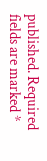published. Required fields are marked *